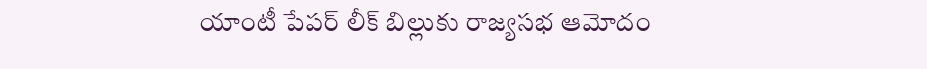యాంటీ పేపర్ లీక్ బిల్లుకు రాజ్యసభ ఆమోదం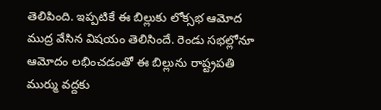తెలిపింది. ఇప్పటికే ఈ బిల్లుకు లోక్సభ ఆమోద ముద్ర వేసిన విషయం తెలిసిందే. రెండు సభల్లోనూ ఆమోదం లభించడంతో ఈ బిల్లును రాష్ట్రపతి ముర్ము వద్దకు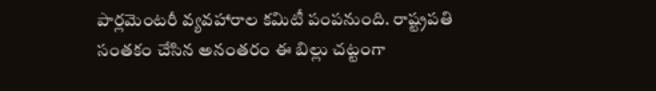పార్లమెంటరీ వ్యవహారాల కమిటీ పంపనుంది. రాష్ట్రపతి సంతకం చేసిన అనంతరం ఈ బిల్లు చట్టంగా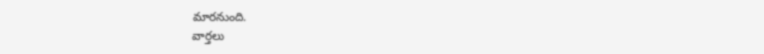మారనుంది.
వార్తలు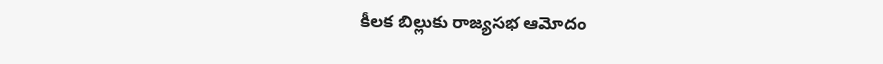కీలక బిల్లుకు రాజ్యసభ ఆమోదం